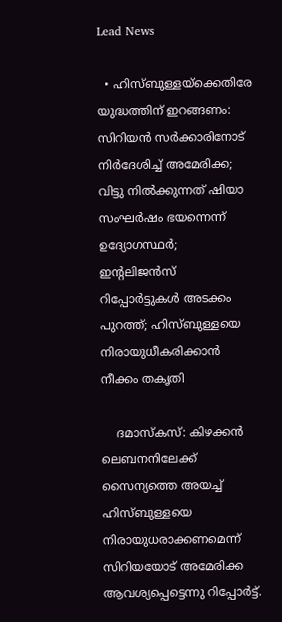Lead News

  • ഹിസ്ബുള്ളയ്‌ക്കെതിരേ യുദ്ധത്തിന് ഇറങ്ങണം: സിറിയന്‍ സര്‍ക്കാരിനോട് നിര്‍ദേശിച്ച് അമേരിക്ക; വിട്ടു നില്‍ക്കുന്നത് ഷിയാ സംഘര്‍ഷം ഭയന്നെന്ന് ഉദ്യോഗസ്ഥര്‍; ഇന്റലിജന്‍സ് റിപ്പോര്‍ട്ടുകള്‍ അടക്കം പുറത്ത്; ഹിസ്ബുള്ളയെ നിരായുധീകരിക്കാന്‍ നീക്കം തകൃതി

    ദമാസ്‌കസ്: കിഴക്കന്‍ ലെബനനിലേക്ക് സൈന്യത്തെ അയച്ച് ഹിസ്ബുള്ളയെ നിരായുധരാക്കണമെന്ന് സിറിയയോട് അമേരിക്ക ആവശ്യപ്പെട്ടെന്നു റിപ്പോര്‍ട്ട്.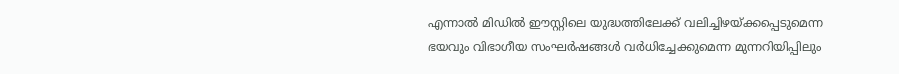എന്നാല്‍ മിഡില്‍ ഈസ്റ്റിലെ യുദ്ധത്തിലേക്ക് വലിച്ചിഴയ്ക്കപ്പെടുമെന്ന ഭയവും വിഭാഗീയ സംഘര്‍ഷങ്ങള്‍ വര്‍ധിച്ചേക്കുമെന്ന മുന്നറിയിപ്പിലും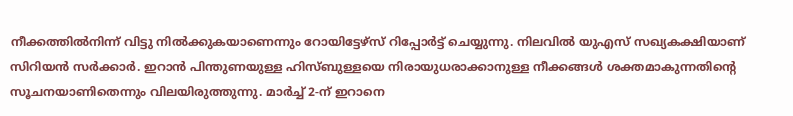നീക്കത്തില്‍നിന്ന് വിട്ടു നില്‍ക്കുകയാണെന്നും റോയിട്ടേഴ്‌സ് റിപ്പോര്‍ട്ട് ചെയ്യുന്നു. നിലവില്‍ യുഎസ് സഖ്യകക്ഷിയാണ് സിറിയന്‍ സര്‍ക്കാര്‍. ഇറാന്‍ പിന്തുണയുള്ള ഹിസ്ബുള്ളയെ നിരായുധരാക്കാനുള്ള നീക്കങ്ങള്‍ ശക്തമാകുന്നതിന്റെ സൂചനയാണിതെന്നും വിലയിരുത്തുന്നു. മാര്‍ച്ച് 2-ന് ഇറാനെ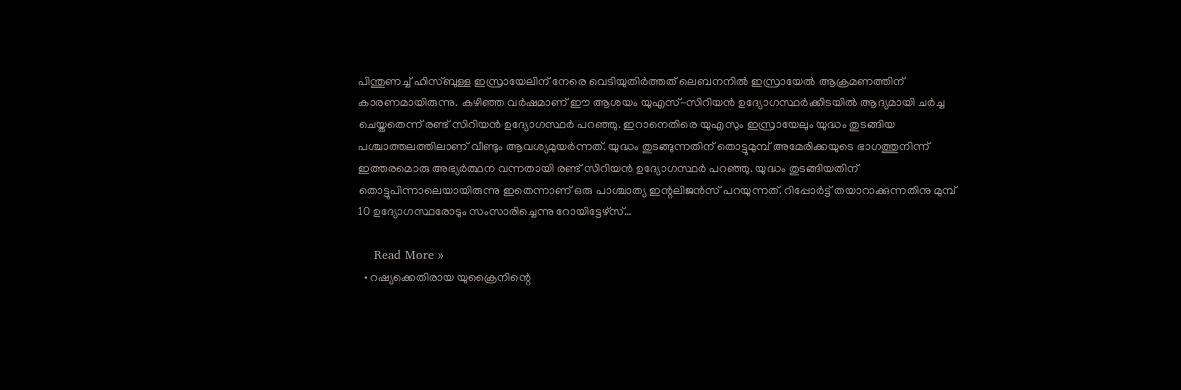പിന്തുണച്ച് ഹിസ്ബുള്ള ഇസ്രായേലിന് നേരെ വെടിയുതിര്‍ത്തത് ലെബനനില്‍ ഇസ്രായേല്‍ ആക്രമണത്തിന് കാരണമായിരുന്നു. കഴിഞ്ഞ വര്‍ഷമാണ് ഈ ആശയം യുഎസ്-സിറിയന്‍ ഉദ്യോഗസ്ഥര്‍ക്കിടയില്‍ ആദ്യമായി ചര്‍ച്ച ചെയ്തതെന്ന് രണ്ട് സിറിയന്‍ ഉദ്യോഗസ്ഥര്‍ പറഞ്ഞു. ഇറാനെതിരെ യുഎസും ഇസ്രായേലും യുദ്ധം തുടങ്ങിയ പശ്ചാത്തലത്തിലാണ് വീണ്ടും ആവശ്യമുയര്‍ന്നത്. യുദ്ധം തുടങ്ങുന്നതിന് തൊട്ടുമുമ്പ് അമേരിക്കയുടെ ഭാഗത്തുനിന്ന് ഇത്തരമൊരു അഭ്യര്‍ത്ഥന വന്നതായി രണ്ട് സിറിയന്‍ ഉദ്യോഗസ്ഥര്‍ പറഞ്ഞു. യുദ്ധം തുടങ്ങിയതിന് തൊട്ടുപിന്നാലെയായിരുന്നു ഇതെന്നാണ് ഒരു പാശ്ചാത്യ ഇന്റലിജന്‍സ് പറയുന്നത്. റിപ്പോര്‍ട്ട് തയാറാക്കുന്നതിനു മുമ്പ് 10 ഉദ്യോഗസ്ഥരോടും സംസാരിച്ചെന്നു റോയിട്ടേഴ്‌സ്…

    Read More »
  • റഷ്യക്കെതിരായ യുക്രൈനിന്റെ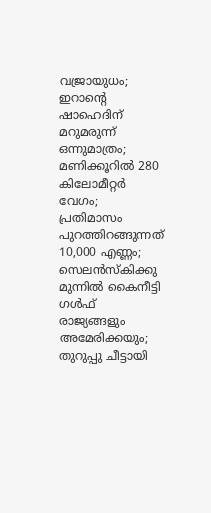വജ്രായുധം; ഇറാന്റെ ഷാഹെദിന് മറുമരുന്ന് ഒന്നുമാത്രം; മണിക്കൂറില്‍ 280 കിലോമീറ്റര്‍ വേഗം; പ്രതിമാസം പുറത്തിറങ്ങുന്നത് 10,000 എണ്ണം; സെലന്‍സ്‌കിക്കു മുന്നില്‍ കൈനീട്ടി ഗള്‍ഫ് രാജ്യങ്ങളും അമേരിക്കയും; തുറുപ്പു ചീട്ടായി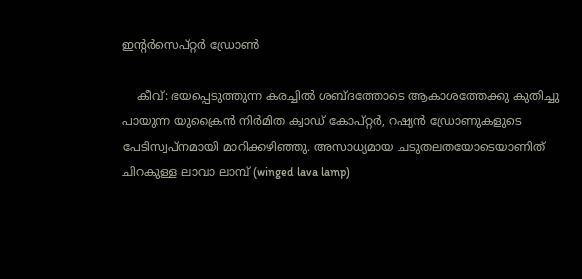ഇന്റര്‍സെപ്റ്റര്‍ ഡ്രോണ്‍

    കീവ്: ഭയപ്പെടുത്തുന്ന കരച്ചില്‍ ശബ്ദത്തോടെ ആകാശത്തേക്കു കുതിച്ചു പായുന്ന യുക്രൈന്‍ നിര്‍മിത ക്വാഡ് കോപ്റ്റര്‍, റഷ്യന്‍ ഡ്രോണുകളുടെ പേടിസ്വപ്‌നമായി മാറിക്കഴിഞ്ഞു. അസാധ്യമായ ചടുതലതയോടെയാണിത് ചിറകുള്ള ലാവാ ലാമ്പ് (winged lava lamp)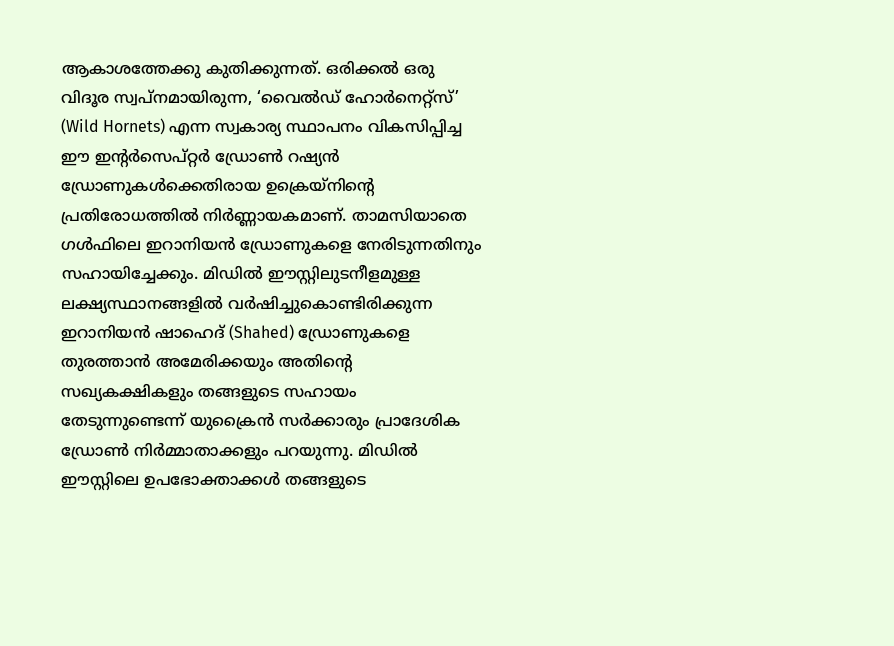ആകാശത്തേക്കു കുതിക്കുന്നത്. ഒരിക്കല്‍ ഒരു വിദൂര സ്വപ്നമായിരുന്ന, ‘വൈല്‍ഡ് ഹോര്‍നെറ്റ്സ്’ (Wild Hornets) എന്ന സ്വകാര്യ സ്ഥാപനം വികസിപ്പിച്ച ഈ ഇന്റര്‍സെപ്റ്റര്‍ ഡ്രോണ്‍ റഷ്യന്‍ ഡ്രോണുകള്‍ക്കെതിരായ ഉക്രെയ്‌നിന്റെ പ്രതിരോധത്തില്‍ നിര്‍ണ്ണായകമാണ്. താമസിയാതെ ഗള്‍ഫിലെ ഇറാനിയന്‍ ഡ്രോണുകളെ നേരിടുന്നതിനും സഹായിച്ചേക്കും. മിഡില്‍ ഈസ്റ്റിലുടനീളമുള്ള ലക്ഷ്യസ്ഥാനങ്ങളില്‍ വര്‍ഷിച്ചുകൊണ്ടിരിക്കുന്ന ഇറാനിയന്‍ ഷാഹെദ് (Shahed) ഡ്രോണുകളെ തുരത്താന്‍ അമേരിക്കയും അതിന്റെ സഖ്യകക്ഷികളും തങ്ങളുടെ സഹായം തേടുന്നുണ്ടെന്ന് യുക്രൈന്‍ സര്‍ക്കാരും പ്രാദേശിക ഡ്രോണ്‍ നിര്‍മ്മാതാക്കളും പറയുന്നു. മിഡില്‍ ഈസ്റ്റിലെ ഉപഭോക്താക്കള്‍ തങ്ങളുടെ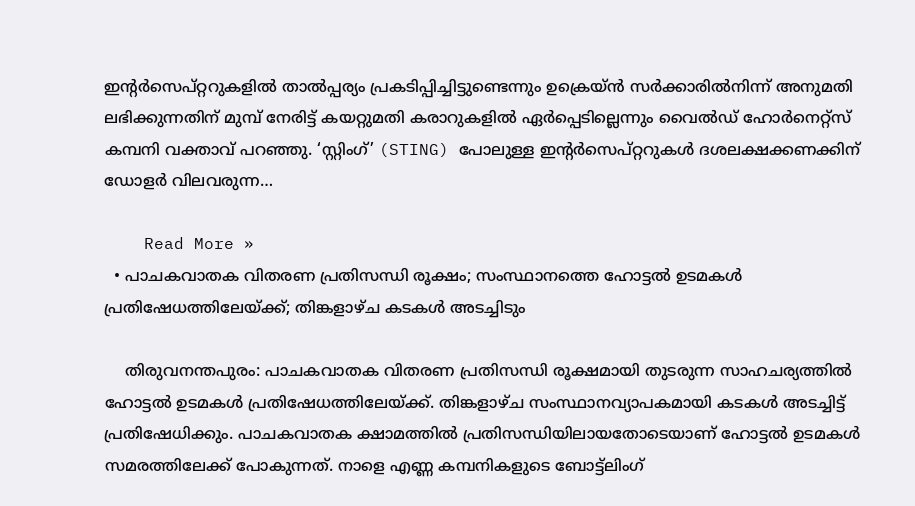ഇന്റര്‍സെപ്റ്ററുകളില്‍ താല്‍പ്പര്യം പ്രകടിപ്പിച്ചിട്ടുണ്ടെന്നും ഉക്രെയ്ന്‍ സര്‍ക്കാരില്‍നിന്ന് അനുമതി ലഭിക്കുന്നതിന് മുമ്പ് നേരിട്ട് കയറ്റുമതി കരാറുകളില്‍ ഏര്‍പ്പെടില്ലെന്നും വൈല്‍ഡ് ഹോര്‍നെറ്റ്സ് കമ്പനി വക്താവ് പറഞ്ഞു. ‘സ്റ്റിംഗ്’ (STING) പോലുള്ള ഇന്റര്‍സെപ്റ്ററുകള്‍ ദശലക്ഷക്കണക്കിന് ഡോളര്‍ വിലവരുന്ന…

    Read More »
  • പാചകവാതക വിതരണ പ്രതിസന്ധി രൂക്ഷം; സംസ്ഥാനത്തെ ഹോട്ടൽ ഉടമകൾ പ്രതിഷേധത്തിലേയ്ക്ക്; തിങ്കളാഴ്ച കടകൾ അടച്ചിടും

    തിരുവനന്തപുരം: പാചകവാതക വിതരണ പ്രതിസന്ധി രൂക്ഷമായി തുടരുന്ന സാഹചര്യത്തിൽ ഹോട്ടൽ ഉടമകൾ പ്രതിഷേധത്തിലേയ്ക്ക്. തിങ്കളാഴ്ച സംസ്ഥാനവ്യാപകമായി കടകൾ അടച്ചിട്ട് പ്രതിഷേധിക്കും. പാചകവാതക ക്ഷാമത്തിൽ പ്രതിസന്ധിയിലായതോടെയാണ് ഹോട്ടൽ ഉടമകൾ സമരത്തിലേക്ക് പോകുന്നത്. നാളെ എണ്ണ കമ്പനികളുടെ ബോട്ട്ലിംഗ്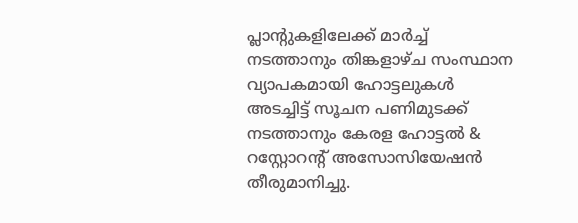പ്ലാന്‍റുകളിലേക്ക് മാർച്ച് നടത്താനും തിങ്കളാഴ്ച സംസ്ഥാന വ്യാപകമായി ഹോട്ടലുകൾ അടച്ചിട്ട് സൂചന പണിമുടക്ക് നടത്താനും കേരള ഹോട്ടൽ & റസ്റ്റോറന്‍റ് അസോസിയേഷൻ തീരുമാനിച്ചു.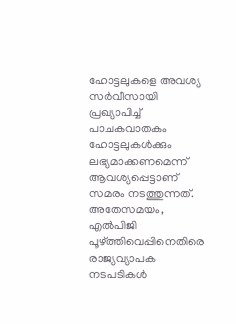ഹോട്ടലുകളെ അവശ്യ സർവീസായി പ്രഖ്യാപിച്ച് പാചകവാതകം ഹോട്ടലുകൾക്കും ലഭ്യമാക്കണമെന്ന് ആവശ്യപ്പെട്ടാണ് സമരം നടത്തുന്നത്. അതേസമയം, എൽപിജി പൂഴ്ത്തിവെപ്പിനെതിരെ രാജ്യവ്യാപക നടപടികൾ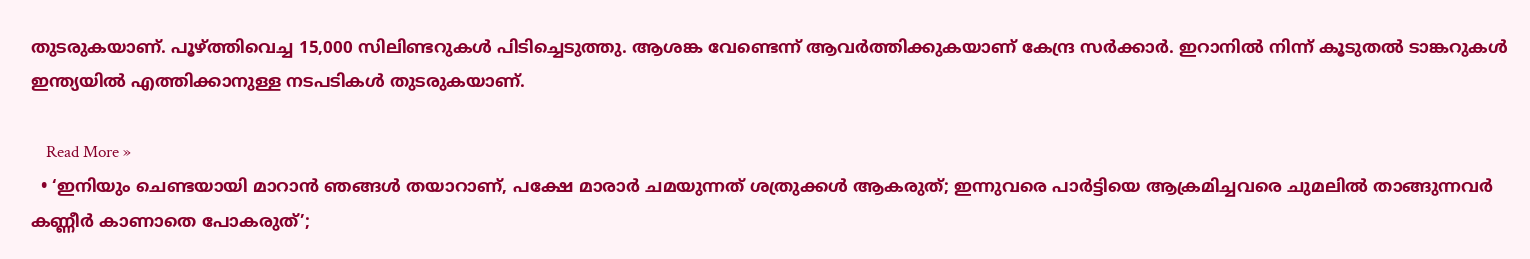തുടരുകയാണ്. പൂഴ്ത്തിവെച്ച 15,000 സിലിണ്ടറുകൾ പിടിച്ചെടുത്തു. ആശങ്ക വേണ്ടെന്ന് ആവർത്തിക്കുകയാണ് കേന്ദ്ര സർക്കാർ. ഇറാനിൽ നിന്ന് കൂടുതൽ ടാങ്കറുകൾ ഇന്ത്യയിൽ എത്തിക്കാനുള്ള നടപടികൾ തുടരുകയാണ്.

    Read More »
  • ‘ഇനിയും ചെണ്ടയായി മാറാന്‍ ഞങ്ങള്‍ തയാറാണ്, പക്ഷേ മാരാര്‍ ചമയുന്നത് ശത്രുക്കള്‍ ആകരുത്; ഇന്നുവരെ പാര്‍ട്ടിയെ ആക്രമിച്ചവരെ ചുമലില്‍ താങ്ങുന്നവര്‍ കണ്ണീര്‍ കാണാതെ പോകരുത്’;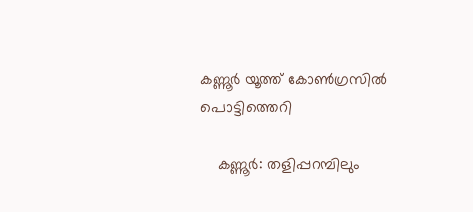കണ്ണൂര്‍ യൂത്ത് കോണ്‍ഗ്രസില്‍ പൊട്ടിത്തെറി

    കണ്ണൂര്‍: തളിപ്പറമ്പിലും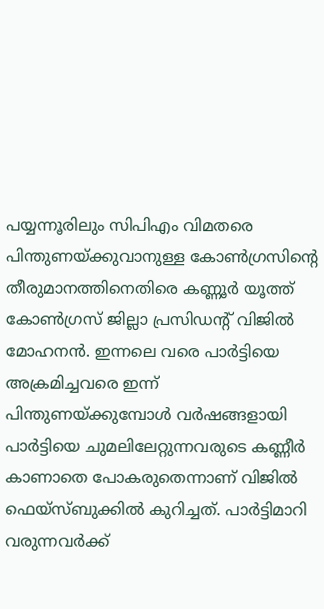പയ്യന്നൂരിലും സിപിഎം വിമതരെ പിന്തുണയ്ക്കുവാനുള്ള കോണ്‍ഗ്രസിന്റെ തീരുമാനത്തിനെതിരെ കണ്ണൂര്‍ യൂത്ത് കോണ്‍ഗ്രസ് ജില്ലാ പ്രസിഡന്റ് വിജില്‍ മോഹനന്‍. ഇന്നലെ വരെ പാര്‍ട്ടിയെ അക്രമിച്ചവരെ ഇന്ന് പിന്തുണയ്ക്കുമ്പോള്‍ വര്‍ഷങ്ങളായി പാര്‍ട്ടിയെ ചുമലിലേറ്റുന്നവരുടെ കണ്ണീര്‍ കാണാതെ പോകരുതെന്നാണ് വിജില്‍ ഫെയ്‌സ്ബുക്കില്‍ കുറിച്ചത്. പാര്‍ട്ടിമാറി വരുന്നവര്‍ക്ക്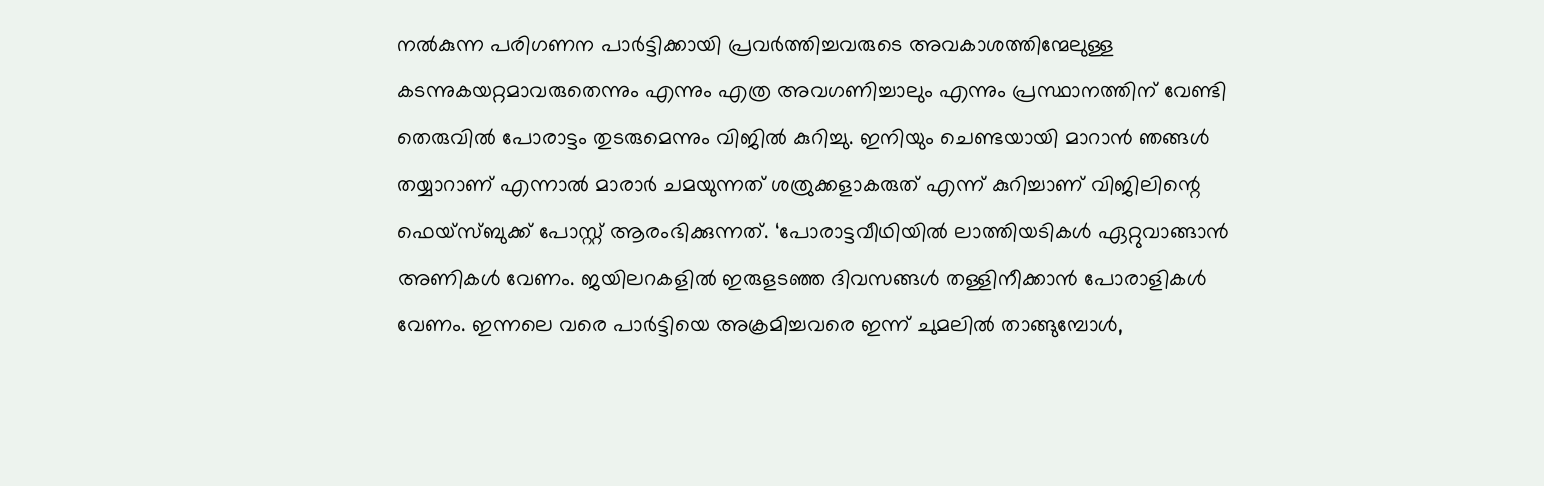നല്‍കുന്ന പരിഗണന പാര്‍ട്ടിക്കായി പ്രവര്‍ത്തിച്ചവരുടെ അവകാശത്തിന്മേലുള്ള കടന്നുകയറ്റമാവരുതെന്നും എന്നും എത്ര അവഗണിച്ചാലും എന്നും പ്രസ്ഥാനത്തിന് വേണ്ടി തെരുവില്‍ പോരാട്ടം തുടരുമെന്നും വിജില്‍ കുറിച്ചു. ഇനിയും ചെണ്ടയായി മാറാന്‍ ഞങ്ങള്‍ തയ്യാറാണ് എന്നാല്‍ മാരാര്‍ ചമയുന്നത് ശത്രുക്കളാകരുത് എന്ന് കുറിച്ചാണ് വിജിലിന്റെ ഫെയ്‌സ്ബുക്ക് പോസ്റ്റ് ആരംഭിക്കുന്നത്. ‘പോരാട്ടവീഥിയില്‍ ലാത്തിയടികള്‍ ഏറ്റുവാങ്ങാന്‍ അണികള്‍ വേണം. ജയിലറകളില്‍ ഇരുളടഞ്ഞ ദിവസങ്ങള്‍ തള്ളിനീക്കാന്‍ പോരാളികള്‍ വേണം. ഇന്നലെ വരെ പാര്‍ട്ടിയെ അക്രമിച്ചവരെ ഇന്ന് ചുമലില്‍ താങ്ങുമ്പോള്‍,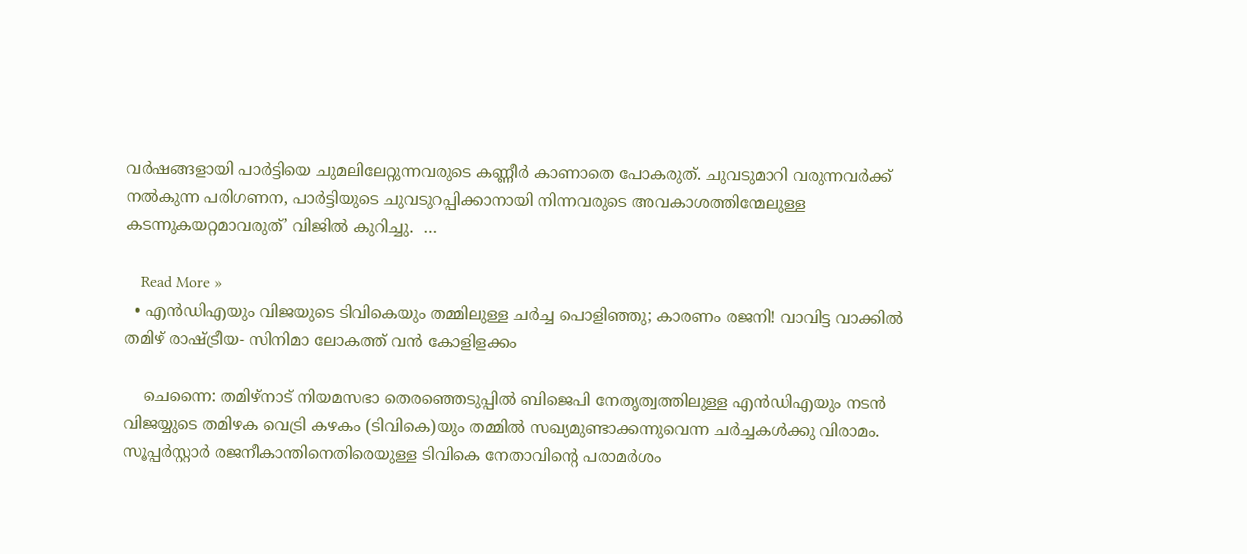വര്‍ഷങ്ങളായി പാര്‍ട്ടിയെ ചുമലിലേറ്റുന്നവരുടെ കണ്ണീര്‍ കാണാതെ പോകരുത്. ചുവടുമാറി വരുന്നവര്‍ക്ക് നല്‍കുന്ന പരിഗണന, പാര്‍ട്ടിയുടെ ചുവടുറപ്പിക്കാനായി നിന്നവരുടെ അവകാശത്തിന്മേലുള്ള കടന്നുകയറ്റമാവരുത്’ വിജില്‍ കുറിച്ചു.  …

    Read More »
  • എന്‍ഡിഎയും വിജയുടെ ടിവികെയും തമ്മിലുള്ള ചര്‍ച്ച പൊളിഞ്ഞു; കാരണം രജനി! വാവിട്ട വാക്കില്‍ തമിഴ് രാഷ്ട്രീയ- സിനിമാ ലോകത്ത് വന്‍ കോളിളക്കം

    ചെന്നൈ: തമിഴ്നാട് നിയമസഭാ തെരഞ്ഞെടുപ്പില്‍ ബിജെപി നേതൃത്വത്തിലുള്ള എന്‍ഡിഎയും നടന്‍ വിജയ്യുടെ തമിഴക വെട്രി കഴകം (ടിവികെ)യും തമ്മില്‍ സഖ്യമുണ്ടാക്കന്നുവെന്ന ചര്‍ച്ചകള്‍ക്കു വിരാമം. സൂപ്പര്‍സ്റ്റാര്‍ രജനീകാന്തിനെതിരെയുള്ള ടിവികെ നേതാവിന്റെ പരാമര്‍ശം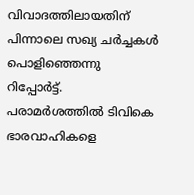വിവാദത്തിലായതിന് പിന്നാലെ സഖ്യ ചര്‍ച്ചകള്‍ പൊളിഞ്ഞെന്നു റിപ്പോര്‍ട്ട്. പരാമര്‍ശത്തില്‍ ടിവികെ ഭാരവാഹികളെ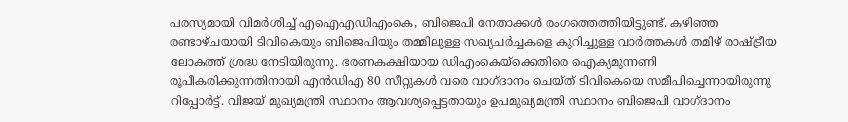പരസ്യമായി വിമര്‍ശിച്ച് എഐഎഡിഎംകെ, ബിജെപി നേതാക്കള്‍ രംഗത്തെത്തിയിട്ടുണ്ട്. കഴിഞ്ഞ രണ്ടാഴ്ചയായി ടിവികെയും ബിജെപിയും തമ്മിലുള്ള സഖ്യചര്‍ച്ചകളെ കുറിച്ചുള്ള വാര്‍ത്തകള്‍ തമിഴ് രാഷ്ട്രീയ ലോകത്ത് ശ്രദ്ധ നേടിയിരുന്നു. ഭരണകക്ഷിയായ ഡിഎംകെയ്ക്കെതിരെ ഐക്യമുന്നണി രൂപീകരിക്കുന്നതിനായി എന്‍ഡിഎ 80 സീറ്റുകള്‍ വരെ വാഗ്ദാനം ചെയ്ത് ടിവികെയെ സമീപിച്ചെന്നായിരുന്നു റിപ്പോര്‍ട്ട്. വിജയ് മുഖ്യമന്ത്രി സ്ഥാനം ആവശ്യപ്പെട്ടതായും ഉപമുഖ്യമന്ത്രി സ്ഥാനം ബിജെപി വാഗ്ദാനം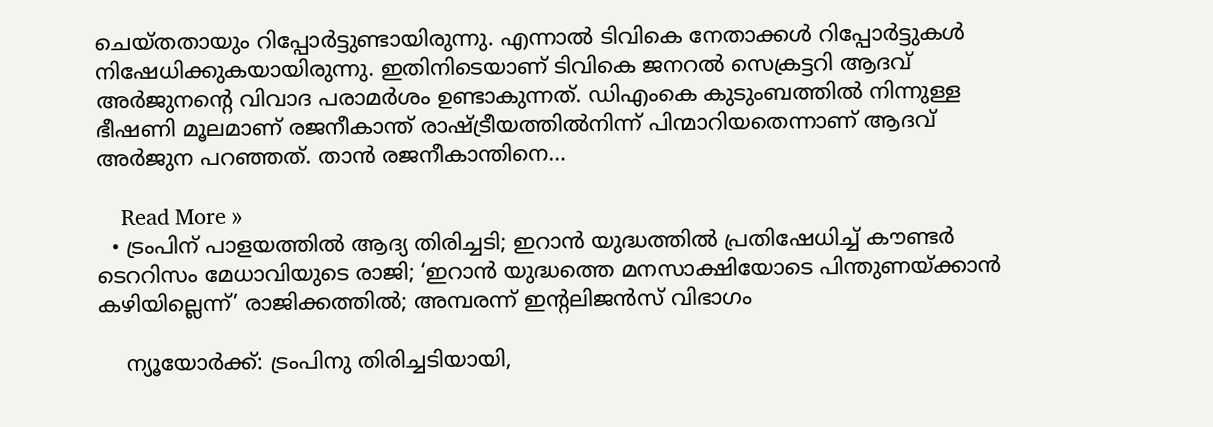ചെയ്തതായും റിപ്പോര്‍ട്ടുണ്ടായിരുന്നു. എന്നാല്‍ ടിവികെ നേതാക്കള്‍ റിപ്പോര്‍ട്ടുകള്‍ നിഷേധിക്കുകയായിരുന്നു. ഇതിനിടെയാണ് ടിവികെ ജനറല്‍ സെക്രട്ടറി ആദവ് അര്‍ജുനന്റെ വിവാദ പരാമര്‍ശം ഉണ്ടാകുന്നത്. ഡിഎംകെ കുടുംബത്തില്‍ നിന്നുള്ള ഭീഷണി മൂലമാണ് രജനീകാന്ത് രാഷ്ട്രീയത്തില്‍നിന്ന് പിന്മാറിയതെന്നാണ് ആദവ് അര്‍ജുന പറഞ്ഞത്. താന്‍ രജനീകാന്തിനെ…

    Read More »
  • ട്രംപിന് പാളയത്തില്‍ ആദ്യ തിരിച്ചടി; ഇറാന്‍ യുദ്ധത്തില്‍ പ്രതിഷേധിച്ച് കൗണ്ടര്‍ ടെററിസം മേധാവിയുടെ രാജി; ‘ഇറാന്‍ യുദ്ധത്തെ മനസാക്ഷിയോടെ പിന്തുണയ്ക്കാന്‍ കഴിയില്ലെന്ന്’ രാജിക്കത്തില്‍; അമ്പരന്ന് ഇന്റലിജന്‍സ് വിഭാഗം

    ന്യൂയോര്‍ക്ക്: ട്രംപിനു തിരിച്ചടിയായി,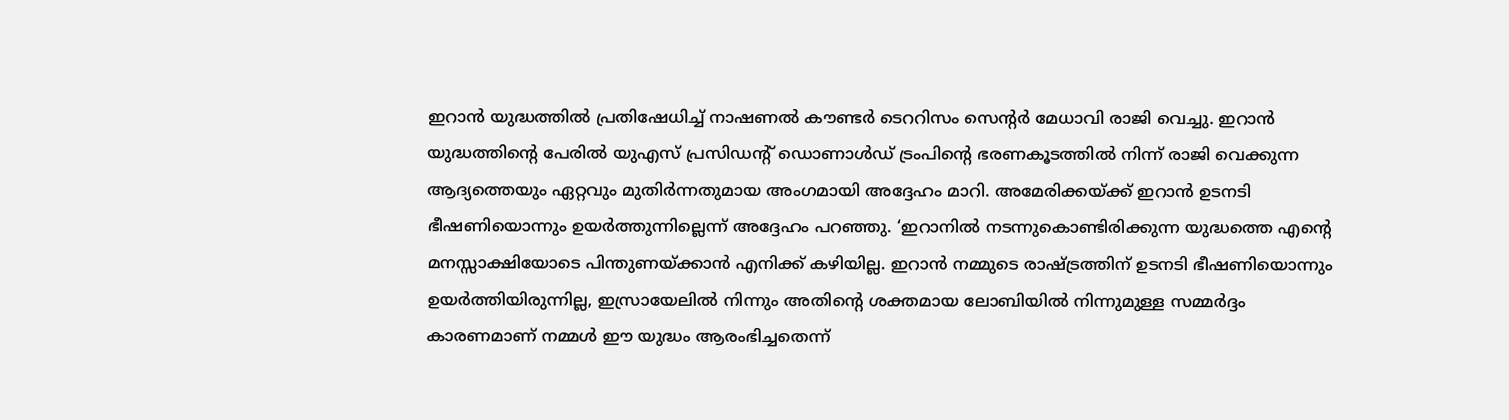ഇറാന്‍ യുദ്ധത്തില്‍ പ്രതിഷേധിച്ച് നാഷണല്‍ കൗണ്ടര്‍ ടെററിസം സെന്റര്‍ മേധാവി രാജി വെച്ചു. ഇറാന്‍ യുദ്ധത്തിന്റെ പേരില്‍ യുഎസ് പ്രസിഡന്റ് ഡൊണാള്‍ഡ് ട്രംപിന്റെ ഭരണകൂടത്തില്‍ നിന്ന് രാജി വെക്കുന്ന ആദ്യത്തെയും ഏറ്റവും മുതിര്‍ന്നതുമായ അംഗമായി അദ്ദേഹം മാറി. അമേരിക്കയ്ക്ക് ഇറാന്‍ ഉടനടി ഭീഷണിയൊന്നും ഉയര്‍ത്തുന്നില്ലെന്ന് അദ്ദേഹം പറഞ്ഞു. ‘ഇറാനില്‍ നടന്നുകൊണ്ടിരിക്കുന്ന യുദ്ധത്തെ എന്റെ മനസ്സാക്ഷിയോടെ പിന്തുണയ്ക്കാന്‍ എനിക്ക് കഴിയില്ല. ഇറാന്‍ നമ്മുടെ രാഷ്ട്രത്തിന് ഉടനടി ഭീഷണിയൊന്നും ഉയര്‍ത്തിയിരുന്നില്ല, ഇസ്രായേലില്‍ നിന്നും അതിന്റെ ശക്തമായ ലോബിയില്‍ നിന്നുമുള്ള സമ്മര്‍ദ്ദം കാരണമാണ് നമ്മള്‍ ഈ യുദ്ധം ആരംഭിച്ചതെന്ന്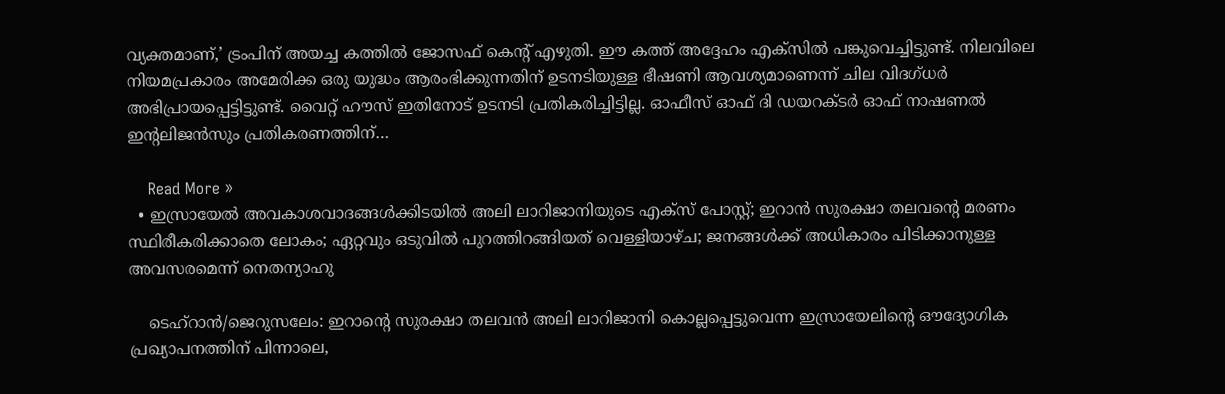വ്യക്തമാണ്,’ ട്രംപിന് അയച്ച കത്തില്‍ ജോസഫ് കെന്റ് എഴുതി. ഈ കത്ത് അദ്ദേഹം എക്‌സില്‍ പങ്കുവെച്ചിട്ടുണ്ട്. നിലവിലെ നിയമപ്രകാരം അമേരിക്ക ഒരു യുദ്ധം ആരംഭിക്കുന്നതിന് ഉടനടിയുള്ള ഭീഷണി ആവശ്യമാണെന്ന് ചില വിദഗ്ധര്‍ അഭിപ്രായപ്പെട്ടിട്ടുണ്ട്. വൈറ്റ് ഹൗസ് ഇതിനോട് ഉടനടി പ്രതികരിച്ചിട്ടില്ല. ഓഫീസ് ഓഫ് ദി ഡയറക്ടര്‍ ഓഫ് നാഷണല്‍ ഇന്റലിജന്‍സും പ്രതികരണത്തിന്…

    Read More »
  • ഇസ്രായേല്‍ അവകാശവാദങ്ങള്‍ക്കിടയില്‍ അലി ലാറിജാനിയുടെ എക്‌സ് പോസ്റ്റ്; ഇറാന്‍ സുരക്ഷാ തലവന്റെ മരണം സ്ഥിരീകരിക്കാതെ ലോകം; ഏറ്റവും ഒടുവില്‍ പുറത്തിറങ്ങിയത് വെള്ളിയാഴ്ച; ജനങ്ങള്‍ക്ക് അധികാരം പിടിക്കാനുള്ള അവസരമെന്ന് നെതന്യാഹു

    ടെഹ്റാന്‍/ജെറുസലേം: ഇറാന്റെ സുരക്ഷാ തലവന്‍ അലി ലാറിജാനി കൊല്ലപ്പെട്ടുവെന്ന ഇസ്രായേലിന്റെ ഔദ്യോഗിക പ്രഖ്യാപനത്തിന് പിന്നാലെ,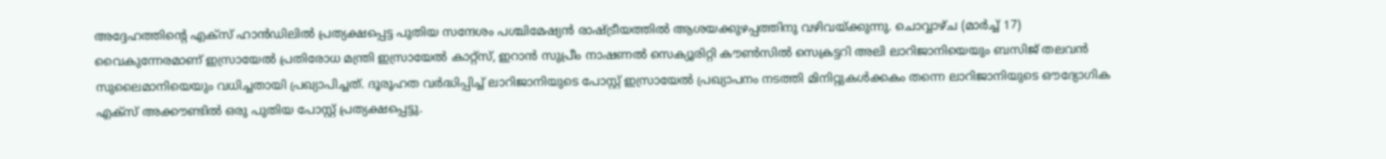അദ്ദേഹത്തിന്റെ എക്‌സ് ഹാന്‍ഡിലില്‍ പ്രത്യക്ഷപ്പെട്ട പുതിയ സന്ദേശം പശ്ചിമേഷ്യന്‍ രാഷ്ട്രീയത്തില്‍ ആശയക്കുഴപ്പത്തിനു വഴിവയ്ക്കുന്നു. ചൊവ്വാഴ്ച (മാര്‍ച്ച് 17) വൈകുന്നേരമാണ് ഇസ്രായേല്‍ പ്രതിരോധ മന്ത്രി ഇസ്രായേല്‍ കാറ്റ്സ്, ഇറാന്‍ സുപ്രീം നാഷണല്‍ സെക്യൂരിറ്റി കൗണ്‍സില്‍ സെക്രട്ടറി അലി ലാറിജാനിയെയും ബസിജ് തലവന്‍ സുലൈമാനിയെയും വധിച്ചതായി പ്രഖ്യാപിച്ചത്. ദൂരൂഹത വര്‍ദ്ധിപ്പിച്ച് ലാറിജാനിയുടെ പോസ്റ്റ് ഇസ്രായേല്‍ പ്രഖ്യാപനം നടത്തി മിനിറ്റുകള്‍ക്കകം തന്നെ ലാറിജാനിയുടെ ഔദ്യോഗിക എക്‌സ് അക്കൗണ്ടില്‍ ഒരു പുതിയ പോസ്റ്റ് പ്രത്യക്ഷപ്പെട്ടു.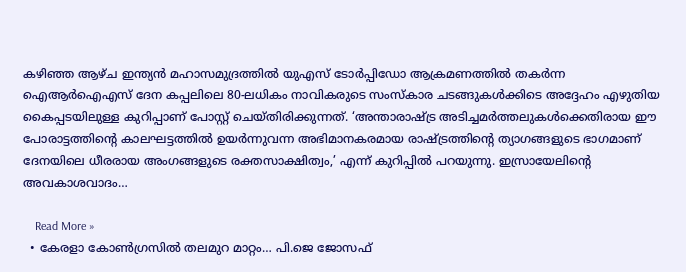കഴിഞ്ഞ ആഴ്ച ഇന്ത്യന്‍ മഹാസമുദ്രത്തില്‍ യുഎസ് ടോര്‍പ്പിഡോ ആക്രമണത്തില്‍ തകര്‍ന്ന ഐആര്‍ഐഎസ് ദേന കപ്പലിലെ 80-ലധികം നാവികരുടെ സംസ്‌കാര ചടങ്ങുകള്‍ക്കിടെ അദ്ദേഹം എഴുതിയ കൈപ്പടയിലുള്ള കുറിപ്പാണ് പോസ്റ്റ് ചെയ്തിരിക്കുന്നത്. ‘അന്താരാഷ്ട്ര അടിച്ചമര്‍ത്തലുകള്‍ക്കെതിരായ ഈ പോരാട്ടത്തിന്റെ കാലഘട്ടത്തില്‍ ഉയര്‍ന്നുവന്ന അഭിമാനകരമായ രാഷ്ട്രത്തിന്റെ ത്യാഗങ്ങളുടെ ഭാഗമാണ് ദേനയിലെ ധീരരായ അംഗങ്ങളുടെ രക്തസാക്ഷിത്വം,’ എന്ന് കുറിപ്പില്‍ പറയുന്നു. ഇസ്രായേലിന്റെ അവകാശവാദം…

    Read More »
  • കേരളാ കോൺഗ്രസിൽ തലമുറ മാറ്റം… പി.ജെ ജോസഫ്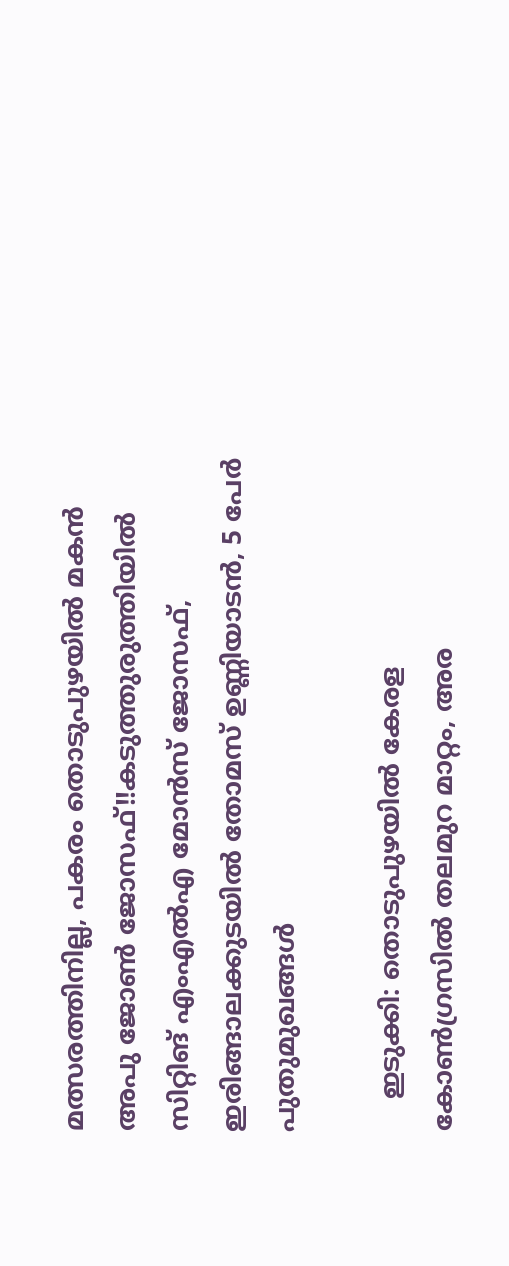മത്സരത്തിനില്ല, പകരം തൊടുപുഴയിൽ മകൻ അപു ജോൺ ജോസഫ്!!കടുത്തുരുത്തിയിൽ സിറ്റിങ് എംഎൽഎ മോൻസ് ജോസഫ്, ഇരിങ്ങാലക്കുടയിൽ തോമസ് ഉണ്ണിയാടൻ, 5 പേർ പുതുമുഖങ്ങൾ

    ഇടുക്കി: തൊടുപുഴയിൽ കേരള കോൺഗ്രസിൽ തലമുറ മാറ്റം, അര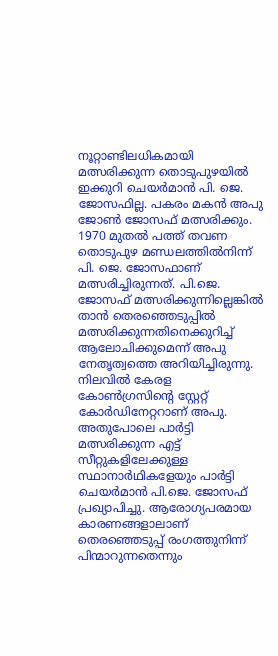നൂറ്റാണ്ടിലധികമായി മത്സരിക്കുന്ന തൊടുപുഴയിൽ ഇക്കുറി ചെയർമാൻ പി. ജെ. ജോസഫില്ല. പകരം മകൻ അപു ജോൺ ജോസഫ് മത്സരിക്കും. 1970 മുതൽ പത്ത് തവണ തൊടുപുഴ മണ്ഡലത്തിൽനിന്ന് പി. ജെ. ജോസഫാണ് മത്സരിച്ചിരുന്നത്. പി.ജെ. ജോസഫ് മത്സരിക്കുന്നില്ലെങ്കിൽ താൻ തെരഞ്ഞെടുപ്പിൽ മത്സരിക്കുന്നതിനെക്കുറിച്ച് ആലോചിക്കുമെന്ന് അപു നേതൃത്വത്തെ അറിയിച്ചിരുന്നു. നിലവിൽ കേരള കോൺഗ്രസിന്റെ സ്റ്റേറ്റ് കോർഡിനേറ്ററാണ് അപു. അതുപോലെ പാർട്ടി മത്സരിക്കുന്ന എട്ട് സീറ്റുകളിലേക്കുള്ള സ്ഥാനാർഥികളേയും പാർട്ടി ചെയർമാൻ പി.ജെ. ജോസഫ് പ്രഖ്യാപിച്ചു. ആരോഗ്യപരമായ കാരണങ്ങളാലാണ് തെരഞ്ഞെടുപ്പ് രംഗത്തുനിന്ന് പിന്മാറുന്നതെന്നും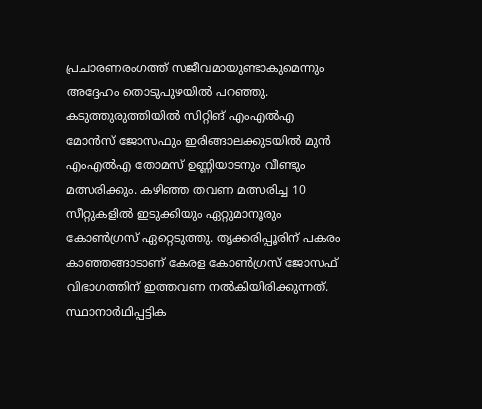പ്രചാരണരംഗത്ത് സജീവമായുണ്ടാകുമെന്നും അദ്ദേഹം തൊടുപുഴയിൽ പറഞ്ഞു. കടുത്തുരുത്തിയിൽ സിറ്റിങ് എംഎൽഎ മോൻസ് ജോസഫും ഇരിങ്ങാലക്കുടയിൽ മുൻ എംഎൽഎ തോമസ് ഉണ്ണിയാടനും വീണ്ടും മത്സരിക്കും. കഴിഞ്ഞ തവണ മത്സരിച്ച 10 സീറ്റുകളിൽ ഇടുക്കിയും ഏറ്റുമാനൂരും കോൺഗ്രസ് ഏറ്റെടുത്തു. തൃക്കരിപ്പൂരിന് പകരം കാഞ്ഞങ്ങാടാണ് കേരള കോൺഗ്രസ് ജോസഫ് വിഭാഗത്തിന് ഇത്തവണ നൽകിയിരിക്കുന്നത്. സ്ഥാനാർഥിപ്പട്ടിക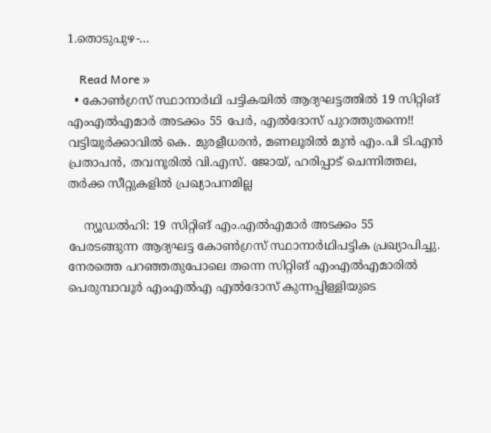1.തൊടുപുഴ-…

    Read More »
  • കോൺഗ്രസ് സ്ഥാനാർഥി പട്ടികയിൽ ആദ്യഘട്ടത്തിൽ 19 സിറ്റിങ് എംഎൽഎമാർ അടക്കം 55 പേർ, എൽദോസ് പുറത്തുതന്നെ!! വട്ടിയൂർക്കാവിൽ കെ. മുരളീധരൻ, മണലൂരിൽ മുൻ എം.പി ടി.എൻ പ്രതാപൻ, തവനൂരിൽ വി.എസ്. ജോയ്, ഹരിപ്പാട് ചെന്നിത്തല, തർക്ക സീറ്റുകളിൽ പ്രഖ്യാപനമില്ല

    ന്യൂഡൽഹി: 19 സിറ്റിങ് എം.എൽഎമാർ അടക്കം 55 പേരടങ്ങുന്ന ആദ്യഘട്ട കോൺഗ്രസ് സ്ഥാനാർഥിപട്ടിക പ്രഖ്യാപിച്ചു. നേരത്തെ പറഞ്ഞതുപോലെ തന്നെ സിറ്റിങ് എംഎൽഎമാരിൽ പെരുമ്പാവൂർ എംഎൽഎ എൽദോസ് കുന്നപ്പിള്ളിയുടെ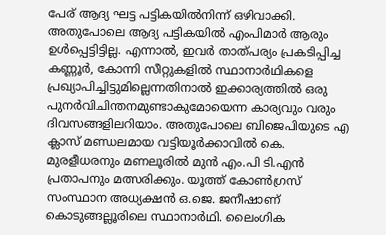പേര് ആദ്യ ഘട്ട പട്ടികയിൽനിന്ന് ഒഴിവാക്കി. അതുപോലെ ആദ്യ പട്ടികയിൽ എംപിമാർ ആരും ഉൾപ്പെട്ടിട്ടില്ല. എന്നാൽ, ഇവർ താത്പര്യം പ്രകടിപ്പിച്ച കണ്ണൂർ, കോന്നി സീറ്റുകളിൽ സ്ഥാനാർഥികളെ പ്രഖ്യാപിച്ചിട്ടുമില്ലെന്നതിനാൽ ഇക്കാര്യത്തിൽ ഒരു പുനർവിചിന്തനമുണ്ടാകുമോയെന്ന കാര്യവും വരും ദിവസങ്ങളിലറിയാം. അതുപോലെ ബിജെപിയുടെ എ ക്ലാസ് മണ്ഡലമായ വട്ടിയൂർക്കാവിൽ കെ. മുരളീധരനും മണലൂരിൽ മുൻ എം.പി ടി.എൻ പ്രതാപനും മത്സരിക്കും. യൂത്ത് കോൺഗ്രസ് സംസ്ഥാന അധ്യക്ഷൻ ഒ.ജെ. ജനീഷാണ് കൊടുങ്ങല്ലൂരിലെ സ്ഥാനാർഥി. ലൈംഗിക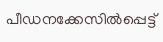പീഡനക്കേസിൽപ്പെട്ട്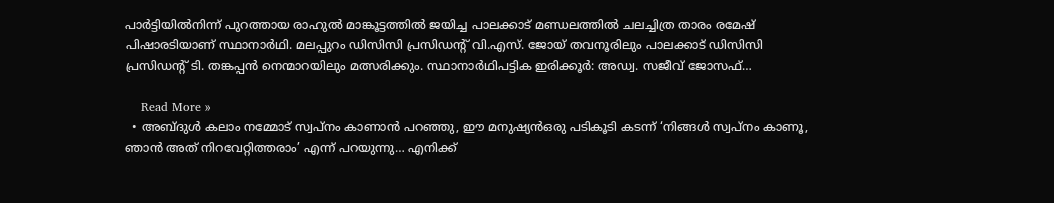പാർട്ടിയിൽനിന്ന് പുറത്തായ രാഹുൽ മാങ്കൂട്ടത്തിൽ ജയിച്ച പാലക്കാട് മണ്ഡലത്തിൽ ചലച്ചിത്ര താരം രമേഷ് പിഷാരടിയാണ് സ്ഥാനാർഥി. മലപ്പുറം ഡിസിസി പ്രസിഡന്റ് വി.എസ്. ജോയ് തവനൂരിലും പാലക്കാട് ഡിസിസി പ്രസിഡന്റ് ടി. തങ്കപ്പൻ നെന്മാറയിലും മത്സരിക്കും. സ്ഥാനാർഥിപട്ടിക ഇരിക്കൂർ: അഡ്വ. സജീവ് ജോസഫ്…

    Read More »
  • അബ്ദുൾ കലാം നമ്മോട് സ്വപ്നം കാണാൻ പറഞ്ഞു, ഈ മനുഷ്യൻഒരു പടികൂടി കടന്ന് ‘നിങ്ങൾ സ്വപ്നം കാണൂ, ഞാൻ അത് നിറവേറ്റിത്തരാം’ എന്ന് പറയുന്നു… എനിക്ക്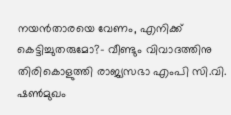നയൻതാരയെ വേണം, എനിക്ക് കെട്ടിച്ചുതരുമോ?- വീണ്ടും വിവാദത്തിനു തിരികൊളുത്തി രാജ്യസഭാ എംപി സി.വി. ഷൺമുഖം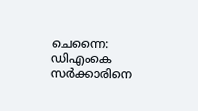ചെന്നൈ: ഡിഎംകെ സർക്കാരിനെ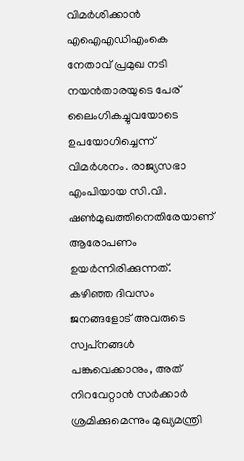വിമർശിക്കാൻ എഐഎഡിഎംകെ നേതാവ് പ്രമുഖ നടി നയൻതാരയുടെ പേര് ലൈംഗികച്ചുവയോടെ ഉപയോഗിച്ചെന്ന് വിമർശനം. രാജ്യസഭാ എംപിയായ സി.വി. ഷൺമുഖത്തിനെതിരേയാണ് ആരോപണം ഉയർന്നിരിക്കുന്നത്. കഴിഞ്ഞ ദിവസം ജനങ്ങളോട് അവരുടെ സ്വപ്‌നങ്ങൾ പങ്കുവെക്കാനും, അത് നിറവേറ്റാൻ സർക്കാർ ശ്രമിക്കുമെന്നും മുഖ്യമന്ത്രി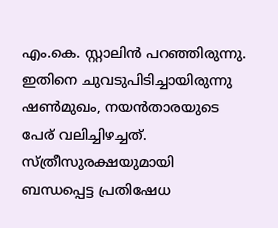എം.കെ. സ്റ്റാലിൻ പറഞ്ഞിരുന്നു. ഇതിനെ ചുവടുപിടിച്ചായിരുന്നു ഷൺമുഖം, നയൻതാരയുടെ പേര് വലിച്ചിഴച്ചത്. സ്ത്രീസുരക്ഷയുമായി ബന്ധപ്പെട്ട പ്രതിഷേധ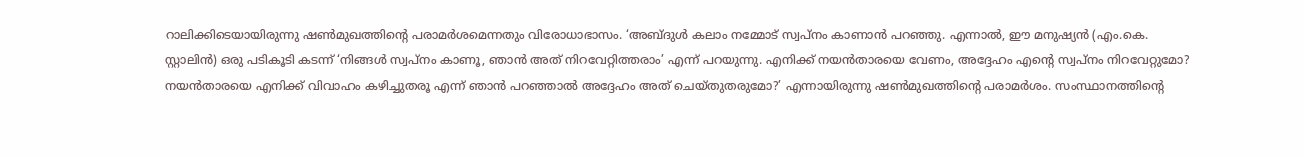റാലിക്കിടെയായിരുന്നു ഷൺമുഖത്തിന്റെ പരാമർശമെന്നതും വിരോധാഭാസം. ‘അബ്ദുൾ കലാം നമ്മോട് സ്വപ്നം കാണാൻ പറഞ്ഞു. എന്നാൽ, ഈ മനുഷ്യൻ (എം.കെ. സ്റ്റാലിൻ) ഒരു പടികൂടി കടന്ന് ‘നിങ്ങൾ സ്വപ്നം കാണൂ, ഞാൻ അത് നിറവേറ്റിത്തരാം’ എന്ന് പറയുന്നു. എനിക്ക് നയൻതാരയെ വേണം, അദ്ദേഹം എന്റെ സ്വപ്നം നിറവേറ്റുമോ? നയൻതാരയെ എനിക്ക് വിവാഹം കഴിച്ചുതരൂ എന്ന് ഞാൻ പറഞ്ഞാൽ അദ്ദേഹം അത് ചെയ്തുതരുമോ?’ എന്നായിരുന്നു ഷൺമുഖത്തിൻ്റെ പരാമർശം. സംസ്ഥാനത്തിന്റെ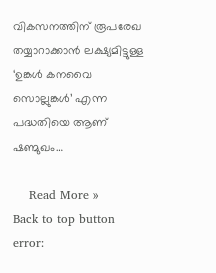വികസനത്തിന് രൂപരേഖ തയ്യാറാക്കാൻ ലക്ഷ്യമിട്ടുള്ള ‘ഉങ്കൾ കനവൈ സൊല്ലുങ്കൾ’ എന്ന പദ്ധതിയെ ആണ് ഷണ്മുഖം…

    Read More »
Back to top button
error: